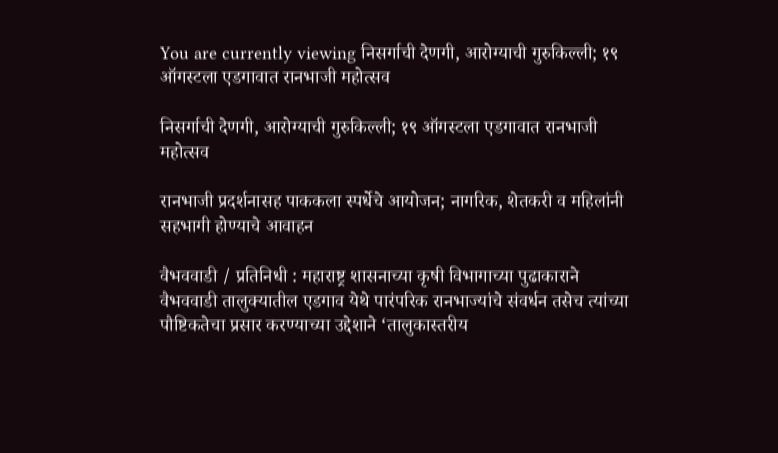You are currently viewing निसर्गाची देणगी, आरोग्याची गुरुकिल्ली; १९ ऑगस्टला एडगावात रानभाजी महोत्सव

निसर्गाची देणगी, आरोग्याची गुरुकिल्ली; १९ ऑगस्टला एडगावात रानभाजी महोत्सव

रानभाजी प्रदर्शनासह पाककला स्पर्धेचे आयोजन; नागरिक, शेतकरी व महिलांनी सहभागी होण्याचे आवाहन

वैभववाडी / प्रतिनिधी : महाराष्ट्र शासनाच्या कृषी विभागाच्या पुढाकाराने वैभववाडी तालुक्यातील एडगाव येथे पारंपरिक रानभाज्यांचे संवर्धन तसेच त्यांच्या पौष्टिकतेचा प्रसार करण्याच्या उद्देशाने ‘तालुकास्तरीय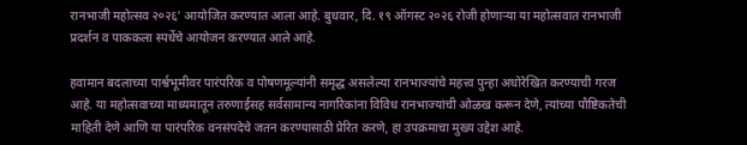रानभाजी महोत्सव २०२६’ आयोजित करण्यात आला आहे. बुधवार, दि. १९ ऑगस्ट २०२६ रोजी होणाऱ्या या महोत्सवात रानभाजी प्रदर्शन व पाककला स्पर्धेचे आयोजन करण्यात आले आहे.

हवामान बदलाच्या पार्श्वभूमीवर पारंपरिक व पोषणमूल्यांनी समृद्ध असलेल्या रानभाज्यांचे महत्त्व पुन्हा अधोरेखित करण्याची गरज आहे. या महोत्सवाच्या माध्यमातून तरुणाईसह सर्वसामान्य नागरिकांना विविध रानभाज्यांची ओळख करून देणे, त्यांच्या पौष्टिकतेची माहिती देणे आणि या पारंपरिक वनसंपदेचे जतन करण्यासाठी प्रेरित करणे, हा उपक्रमाचा मुख्य उद्देश आहे.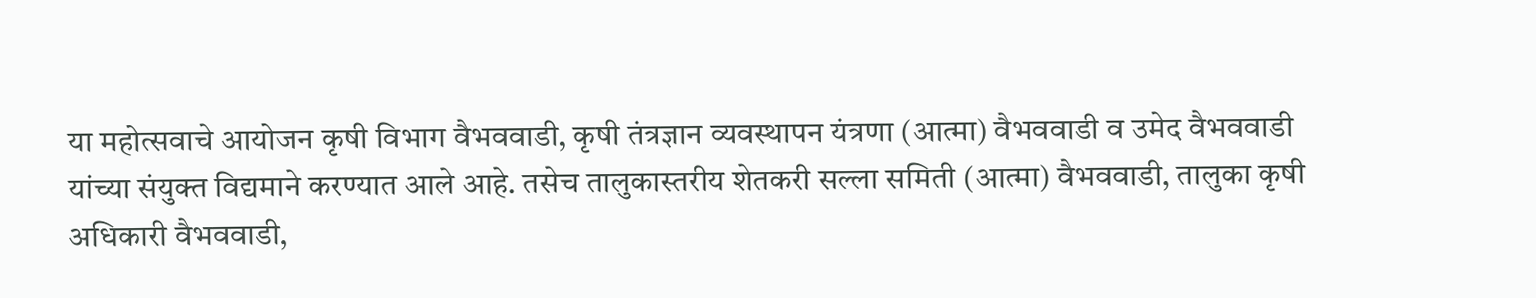या महोत्सवाचे आयोजन कृषी विभाग वैभववाडी, कृषी तंत्रज्ञान व्यवस्थापन यंत्रणा (आत्मा) वैभववाडी व उमेद वैभववाडी यांच्या संयुक्त विद्यमाने करण्यात आले आहे. तसेच तालुकास्तरीय शेतकरी सल्ला समिती (आत्मा) वैभववाडी, तालुका कृषी अधिकारी वैभववाडी,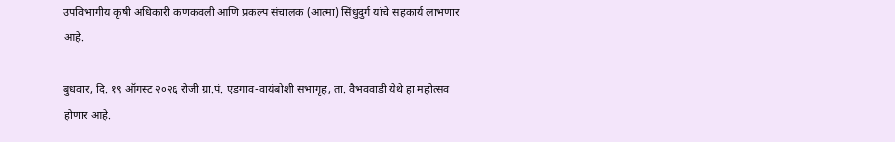उपविभागीय कृषी अधिकारी कणकवली आणि प्रकल्प संचालक (आत्मा) सिंधुदुर्ग यांचे सहकार्य लाभणार आहे.

बुधवार, दि. १९ ऑगस्ट २०२६ रोजी ग्रा.पं. एडगाव-वायंबोशी सभागृह, ता. वैभववाडी येथे हा महोत्सव होणार आहे.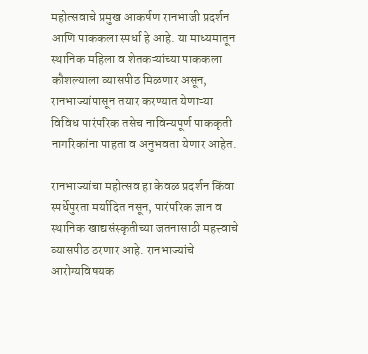महोत्सवाचे प्रमुख आकर्षण रानभाजी प्रदर्शन आणि पाककला स्पर्धा हे आहे. या माध्यमातून स्थानिक महिला व शेतकऱ्यांच्या पाककला कौशल्याला व्यासपीठ मिळणार असून, रानभाज्यांपासून तयार करण्यात येणाऱ्या विविध पारंपरिक तसेच नाविन्यपूर्ण पाककृती नागरिकांना पाहता व अनुभवता येणार आहेत.

रानभाज्यांचा महोत्सव हा केवळ प्रदर्शन किंवा स्पर्धेपुरता मर्यादित नसून, पारंपरिक ज्ञान व स्थानिक खाद्यसंस्कृतीच्या जतनासाठी महत्त्वाचे व्यासपीठ ठरणार आहे. रानभाज्यांचे आरोग्यविषयक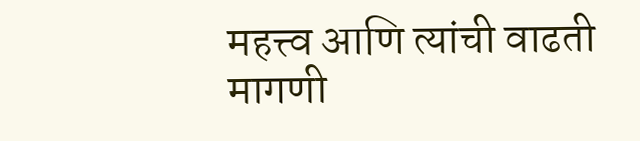महत्त्व आणि त्यांची वाढती मागणी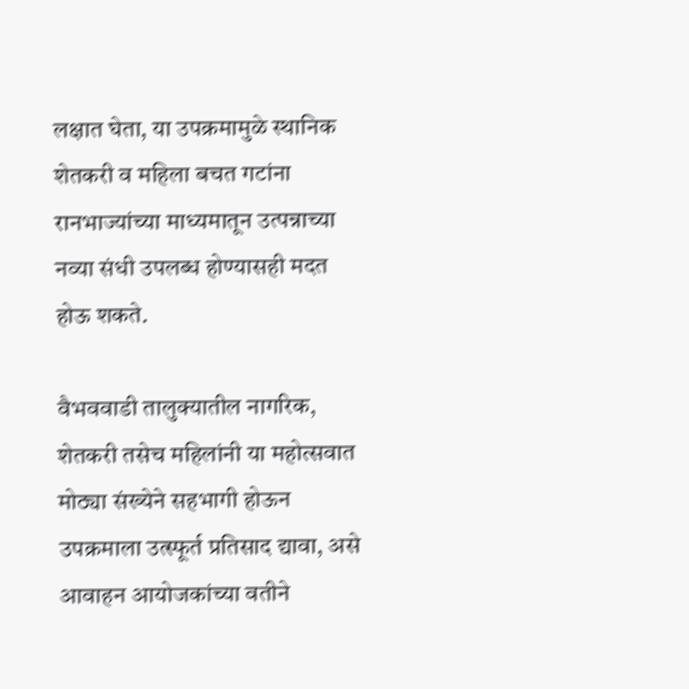लक्षात घेता, या उपक्रमामुळे स्थानिक शेतकरी व महिला बचत गटांना रानभाज्यांच्या माध्यमातून उत्पन्नाच्या नव्या संधी उपलब्ध होण्यासही मदत होऊ शकते.

वैभववाडी तालुक्यातील नागरिक, शेतकरी तसेच महिलांनी या महोत्सवात मोठ्या संख्येने सहभागी होऊन उपक्रमाला उत्स्फूर्त प्रतिसाद द्यावा, असे आवाहन आयोजकांच्या वतीने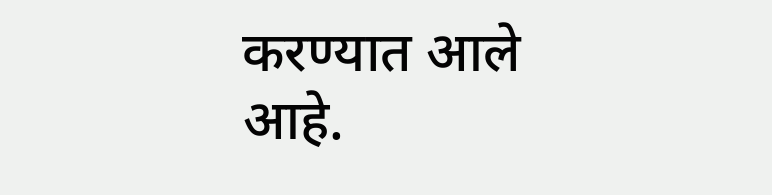करण्यात आले आहे.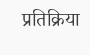प्रतिक्रिया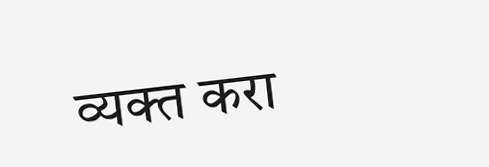व्यक्त करा